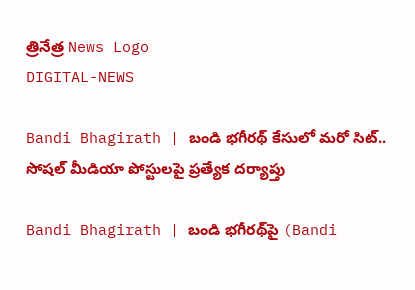త్రినేత్ర News Logo
DIGITAL-NEWS

Bandi Bhagirath | బండి భగీరథ్ కేసులో మరో సిట్.. సోష‌ల్ మీడియా పోస్టుల‌పై ప్ర‌త్యేక ద‌ర్యాప్తు

Bandi Bhagirath | బండి భగీరథ్‌పై (Bandi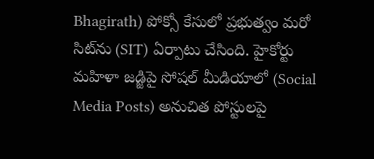Bhagirath) పోక్సో కేసులో ప్ర‌భుత్వం మరో సిట్‌ను (SIT) ఏర్పాటు చేసింది. హైకోర్టు మహిళా జడ్జిపై సోషల్ మీడియాలో (Social Media Posts) అనుచిత పోస్టులపై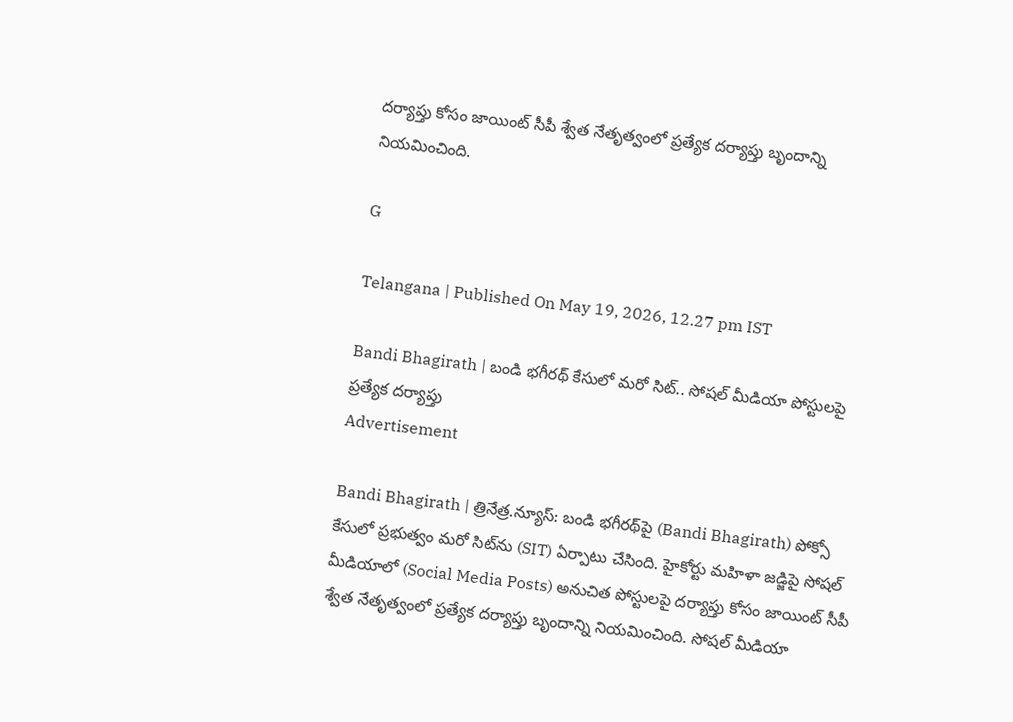దర్యాప్తు కోసం జాయింట్ సీపీ శ్వేత నేతృత్వంలో ప్రత్యేక దర్యాప్తు బృందాన్ని నియ‌మించింది.

G

Telangana | Published On May 19, 2026, 12.27 pm IST

Bandi Bhagirath | బండి భగీరథ్ కేసులో మరో సిట్.. సోష‌ల్ మీడియా పోస్టుల‌పై ప్ర‌త్యేక ద‌ర్యాప్తు
Advertisement

Bandi Bhagirath | త్రినేత్ర‌.న్యూస్‌: బండి భగీరథ్‌పై (Bandi Bhagirath) పోక్సో కేసులో ప్ర‌భుత్వం మరో సిట్‌ను (SIT) ఏర్పాటు చేసింది. హైకోర్టు మహిళా జడ్జిపై సోషల్ మీడియాలో (Social Media Posts) అనుచిత పోస్టులపై దర్యాప్తు కోసం జాయింట్ సీపీ శ్వేత నేతృత్వంలో ప్రత్యేక దర్యాప్తు బృందాన్ని నియ‌మించింది. సోషల్ మీడియా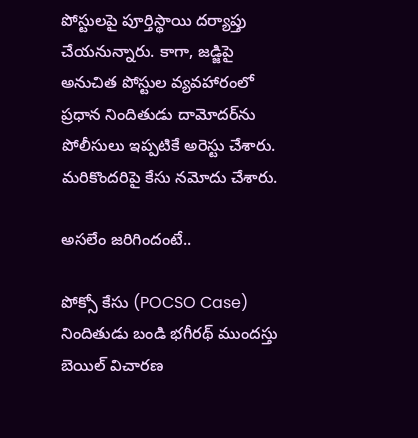పోస్టులపై పూర్తిస్థాయి దర్యాప్తు చేయ‌నున్నారు. కాగా, జడ్జిపై అనుచిత పోస్టుల వ్యవహారంలో ప్రధాన నిందితుడు దామోదర్‌ను పోలీసులు ఇప్పటికే అరెస్టు చేశారు. మరికొందరిపై కేసు నమోదు చేశారు.

అస‌లేం జ‌రిగిందంటే..

పోక్సో కేసు (POCSO Case) నిందితుడు బండి భ‌గీర‌థ్ ముందస్తు బెయిల్ విచార‌ణ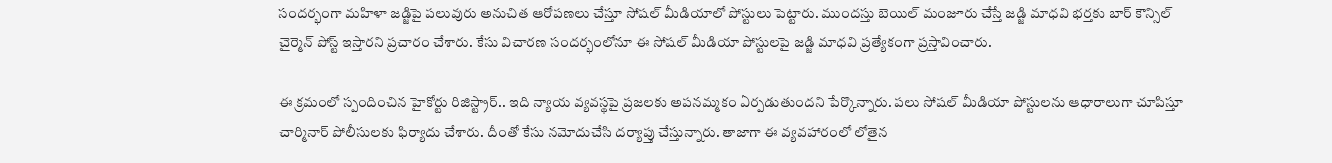సంద‌ర్భంగా మ‌హిళా జ‌డ్జిపై ప‌లువురు అనుచిత ఆరోప‌ణ‌లు చేస్తూ సోష‌ల్ మీడియాలో పోస్టులు పెట్టారు. ముందస్తు బెయిల్ మంజూరు చేస్తే జడ్జి మాధవి భర్తకు బార్ కౌన్సిల్ చైర్మెన్ పోస్ట్ ఇస్తారని ప్రచారం చేశారు. కేసు విచారణ సందర్భంలోనూ ఈ సోషల్ మీడియా పోస్టులపై జడ్జి మాధవి ప్ర‌త్యేకంగా ప్ర‌స్తావించారు.

ఈ క్ర‌మంలో స్పందించిన‌ హైకోర్టు రిజిస్ట్రార్.. ఇది న్యాయ వ్యవస్థపై ప్రజలకు అపనమ్మకం ఏర్పడుతుందని పేర్కొన్నారు. పలు సోషల్ మీడియా పోస్టులను ఆధారాలుగా చూపిస్తూ చార్మినార్ పోలీసుల‌కు ఫిర్యాదు చేశారు. దీంతో కేసు న‌మోదుచేసి ద‌ర్యాప్తు చేస్తున్నారు. తాజాగా ఈ వ్య‌వ‌హారంలో లోతైన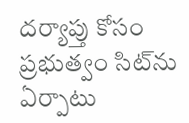ద‌ర్యాప్తు కోసం ప్ర‌భుత్వం సిట్‌ను ఏర్పాటు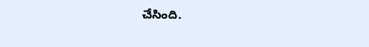చేసింది.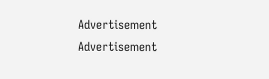Advertisement
Advertisement